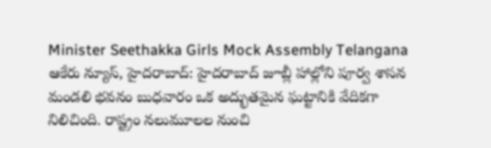Minister Seethakka Girls Mock Assembly Telangana
ఆకేరు న్యూస్, హైదరాబాద్: హైదరాబాద్ జూబ్లీ హాల్లోని పూర్వ శాసన మండలి భవనం బుధవారం ఒక అద్భుతమైన ఘట్టానికి వేదికగా నిలిచింది. రాష్ట్రం నలుమూలల నుంచి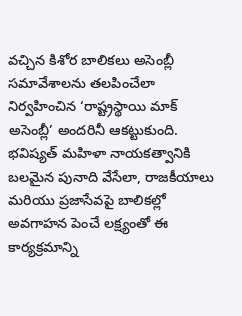వచ్చిన కిశోర బాలికలు అసెంబ్లీ సమావేశాలను తలపించేలా నిర్వహించిన ‘రాష్ట్రస్థాయి మాక్ అసెంబ్లీ’ అందరినీ ఆకట్టుకుంది. భవిష్యత్ మహిళా నాయకత్వానికి బలమైన పునాది వేసేలా, రాజకీయాలు మరియు ప్రజాసేవపై బాలికల్లో అవగాహన పెంచే లక్ష్యంతో ఈ కార్యక్రమాన్ని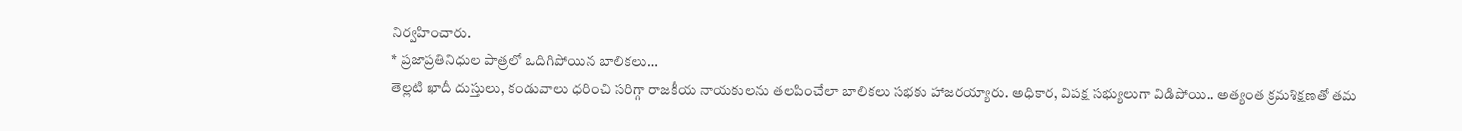నిర్వహించారు.
* ప్రజాప్రతినిధుల పాత్రలో ఒదిగిపోయిన బాలికలు…
తెల్లటి ఖాదీ దుస్తులు, కండువాలు ధరించి సరిగ్గా రాజకీయ నాయకులను తలపించేలా బాలికలు సభకు హాజరయ్యారు. అధికార, విపక్ష సభ్యులుగా విడిపోయి.. అత్యంత క్రమశిక్షణతో తమ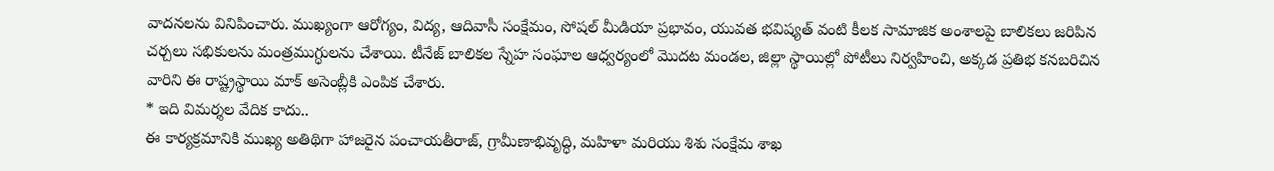వాదనలను వినిపించారు. ముఖ్యంగా ఆరోగ్యం, విద్య, ఆదివాసీ సంక్షేమం, సోషల్ మీడియా ప్రభావం, యువత భవిష్యత్ వంటి కీలక సామాజిక అంశాలపై బాలికలు జరిపిన చర్చలు సభికులను మంత్రముగ్ధులను చేశాయి. టీనేజ్ బాలికల స్నేహ సంఘాల ఆధ్వర్యంలో మొదట మండల, జిల్లా స్థాయిల్లో పోటీలు నిర్వహించి, అక్కడ ప్రతిభ కనబరిచిన వారిని ఈ రాష్ట్రస్థాయి మాక్ అసెంబ్లీకి ఎంపిక చేశారు.
* ఇది విమర్శల వేదిక కాదు..
ఈ కార్యక్రమానికి ముఖ్య అతిథిగా హాజరైన పంచాయతీరాజ్, గ్రామీణాభివృద్ధి, మహిళా మరియు శిశు సంక్షేమ శాఖ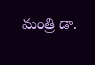మంత్రి డా.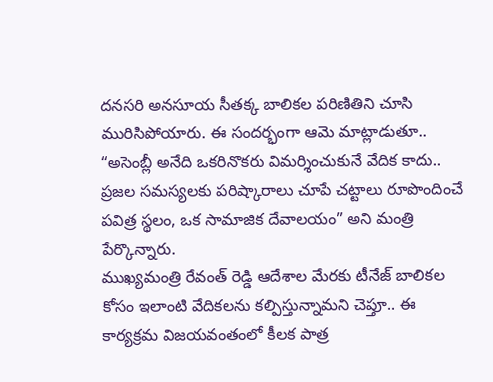దనసరి అనసూయ సీతక్క బాలికల పరిణితిని చూసి మురిసిపోయారు. ఈ సందర్భంగా ఆమె మాట్లాడుతూ..
“అసెంబ్లీ అనేది ఒకరినొకరు విమర్శించుకునే వేదిక కాదు.. ప్రజల సమస్యలకు పరిష్కారాలు చూపే చట్టాలు రూపొందించే పవిత్ర స్థలం, ఒక సామాజిక దేవాలయం” అని మంత్రి పేర్కొన్నారు.
ముఖ్యమంత్రి రేవంత్ రెడ్డి ఆదేశాల మేరకు టీనేజ్ బాలికల కోసం ఇలాంటి వేదికలను కల్పిస్తున్నామని చెప్తూ.. ఈ కార్యక్రమ విజయవంతంలో కీలక పాత్ర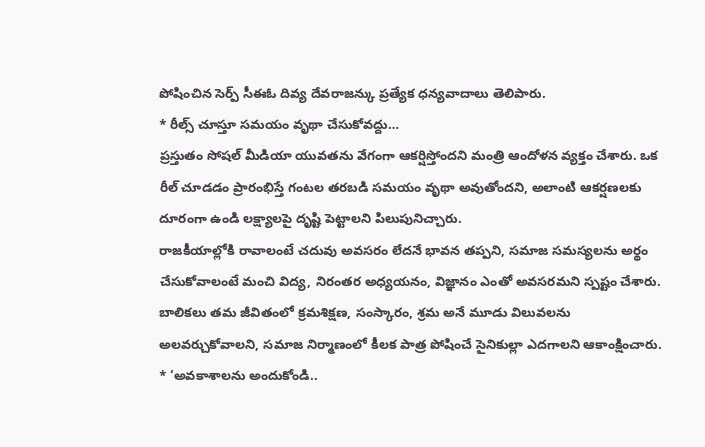పోషించిన సెర్ప్ సీఈఓ దివ్య దేవరాజన్కు ప్రత్యేక ధన్యవాదాలు తెలిపారు.
* రీల్స్ చూస్తూ సమయం వృథా చేసుకోవద్దు…
ప్రస్తుతం సోషల్ మీడియా యువతను వేగంగా ఆకర్షిస్తోందని మంత్రి ఆందోళన వ్యక్తం చేశారు. ఒక రీల్ చూడడం ప్రారంభిస్తే గంటల తరబడి సమయం వృథా అవుతోందని, అలాంటి ఆకర్షణలకు దూరంగా ఉండి లక్ష్యాలపై దృష్టి పెట్టాలని పిలుపునిచ్చారు.
రాజకీయాల్లోకి రావాలంటే చదువు అవసరం లేదనే భావన తప్పని, సమాజ సమస్యలను అర్థం చేసుకోవాలంటే మంచి విద్య, నిరంతర అధ్యయనం, విజ్ఞానం ఎంతో అవసరమని స్పష్టం చేశారు. బాలికలు తమ జీవితంలో క్రమశిక్షణ, సంస్కారం, శ్రమ అనే మూడు విలువలను అలవర్చుకోవాలని, సమాజ నిర్మాణంలో కీలక పాత్ర పోషించే సైనికుల్లా ఎదగాలని ఆకాంక్షించారు.
* ‘అవకాశాలను అందుకోండి..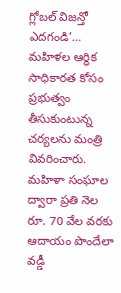గ్లోబల్ విజన్తో ఎదగండి’…
మహిళల ఆర్థిక సాధికారత కోసం ప్రభుత్వం తీసుకుంటున్న చర్యలను మంత్రి వివరించారు. మహిళా సంఘాల ద్వారా ప్రతి నెల రూ. 70 వేల వరకు ఆదాయం పొందేలా వడ్డీ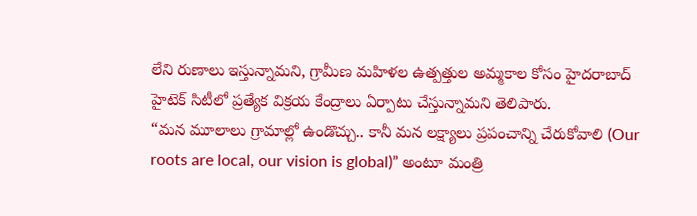లేని రుణాలు ఇస్తున్నామని, గ్రామీణ మహిళల ఉత్పత్తుల అమ్మకాల కోసం హైదరాబాద్ హైటెక్ సిటీలో ప్రత్యేక విక్రయ కేంద్రాలు ఏర్పాటు చేస్తున్నామని తెలిపారు.
“మన మూలాలు గ్రామాల్లో ఉండొచ్చు.. కానీ మన లక్ష్యాలు ప్రపంచాన్ని చేరుకోవాలి (Our roots are local, our vision is global)” అంటూ మంత్రి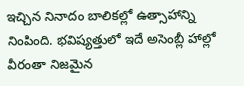ఇచ్చిన నినాదం బాలికల్లో ఉత్సాహాన్ని నింపింది. భవిష్యత్తులో ఇదే అసెంబ్లీ హాల్లో వీరంతా నిజమైన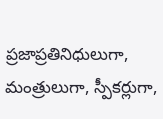ప్రజాప్రతినిధులుగా, మంత్రులుగా, స్పీకర్లుగా,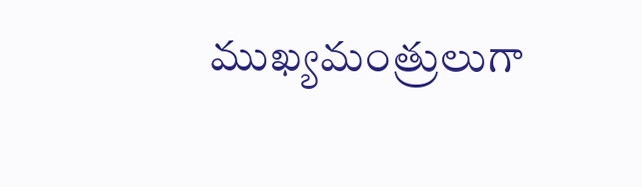ముఖ్యమంత్రులుగా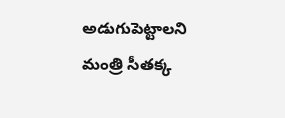అడుగుపెట్టాలని మంత్రి సీతక్క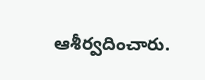ఆశీర్వదించారు.